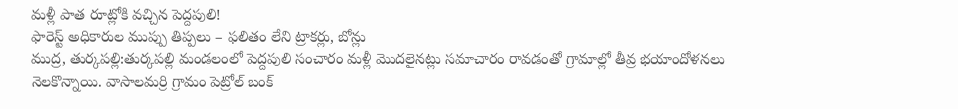మళ్లీ పాత రూట్లోకి వచ్చిన పెద్దపులి!
ఫారెస్ట్ అధికారుల ముప్పు తిప్పలు – ఫలితం లేని ట్రాకర్లు, బోన్లు
ముద్ర, తుర్కపల్లి:తుర్కపల్లి మండలంలో పెద్దపులి సంచారం మళ్లీ మొదలైనట్లు సమాచారం రావడంతో గ్రామాల్లో తీవ్ర భయాందోళనలు నెలకొన్నాయి. వాసాలమర్రి గ్రామం పెట్రోల్ బంక్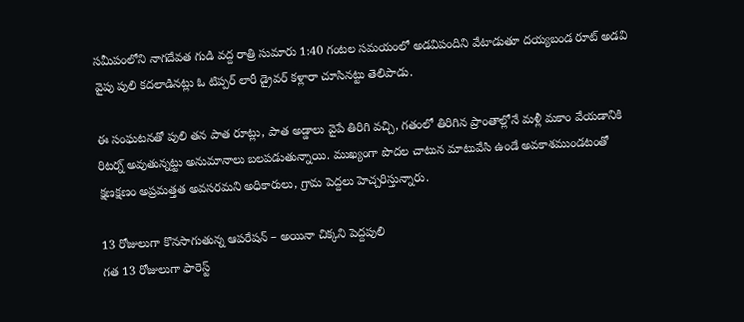సమీపంలోని నాగదేవత గుడి వద్ద రాత్రి సుమారు 1:40 గంటల సమయంలో అడవిపందిని వేటాడుతూ దయ్యబండ రూట్ అడవి వైపు పులి కదలాడినట్లు ఓ టిప్పర్ లారీ డ్రైవర్ కళ్లారా చూసినట్టు తెలిపాడు.

ఈ సంఘటనతో పులి తన పాత రూట్లు, పాత అడ్డాలు వైపే తిరిగి వచ్చి, గతంలో తిరిగిన ప్రాంతాల్లోనే మళ్లీ మకాం వేయడానికి రిటర్న్ అవుతున్నట్టు అనుమానాలు బలపడుతున్నాయి. ముఖ్యంగా పొదల చాటున మాటువేసి ఉండే అవకాశముండటంతో క్షణక్షణం అప్రమత్తత అవసరమని అధికారులు, గ్రామ పెద్దలు హెచ్చరిస్తున్నారు.

13 రోజులుగా కొనసాగుతున్న ఆపరేషన్ – అయినా చిక్కని పెద్దపులి
గత 13 రోజులుగా ఫారెస్ట్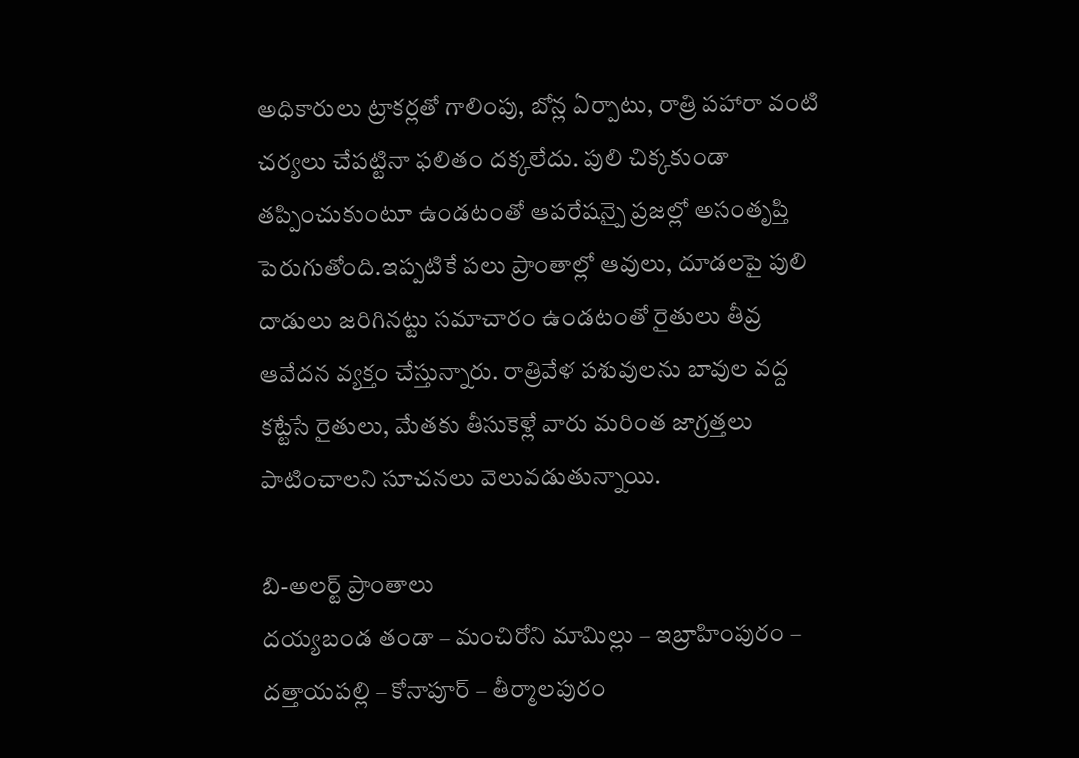అధికారులు ట్రాకర్లతో గాలింపు, బోన్ల ఏర్పాటు, రాత్రి పహారా వంటి చర్యలు చేపట్టినా ఫలితం దక్కలేదు. పులి చిక్కకుండా తప్పించుకుంటూ ఉండటంతో ఆపరేషన్పై ప్రజల్లో అసంతృప్తి పెరుగుతోంది.ఇప్పటికే పలు ప్రాంతాల్లో ఆవులు, దూడలపై పులి దాడులు జరిగినట్టు సమాచారం ఉండటంతో రైతులు తీవ్ర ఆవేదన వ్యక్తం చేస్తున్నారు. రాత్రివేళ పశువులను బావుల వద్ద కట్టేసే రైతులు, మేతకు తీసుకెళ్లే వారు మరింత జాగ్రత్తలు పాటించాలని సూచనలు వెలువడుతున్నాయి.

బి-అలర్ట్ ప్రాంతాలు
దయ్యబండ తండా – మంచిరోని మామిల్లు – ఇబ్రాహింపురం – దత్తాయపల్లి – కోనాపూర్ – తీర్మాలపురం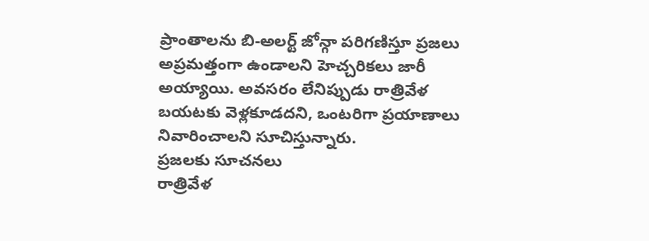ప్రాంతాలను బి-అలర్ట్ జోన్గా పరిగణిస్తూ ప్రజలు అప్రమత్తంగా ఉండాలని హెచ్చరికలు జారీ అయ్యాయి. అవసరం లేనిప్పుడు రాత్రివేళ బయటకు వెళ్లకూడదని, ఒంటరిగా ప్రయాణాలు నివారించాలని సూచిస్తున్నారు.
ప్రజలకు సూచనలు
రాత్రివేళ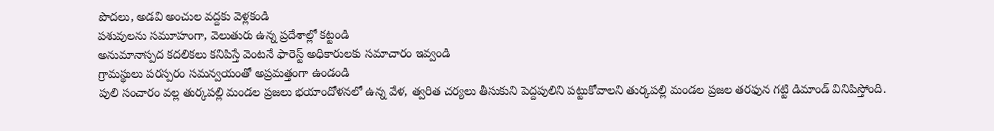పొదలు, అడవి అంచుల వద్దకు వెళ్లకండి
పశువులను సమూహంగా, వెలుతురు ఉన్న ప్రదేశాల్లో కట్టండి
అనుమానాస్పద కదలికలు కనిపిస్తే వెంటనే ఫారెస్ట్ అధికారులకు సమాచారం ఇవ్వండి
గ్రామస్థులు పరస్పరం సమన్వయంతో అప్రమత్తంగా ఉండండి
పులి సంచారం వల్ల తుర్కపల్లి మండల ప్రజలు భయాందోళనలో ఉన్న వేళ, త్వరిత చర్యలు తీసుకుని పెద్దపులిని పట్టుకోవాలని తుర్కపల్లి మండల ప్రజల తరఫున గట్టి డిమాండ్ వినిపిస్తోంది.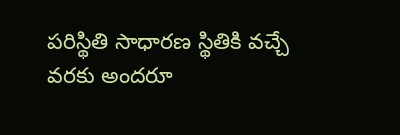పరిస్థితి సాధారణ స్థితికి వచ్చే వరకు అందరూ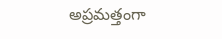అప్రమత్తంగా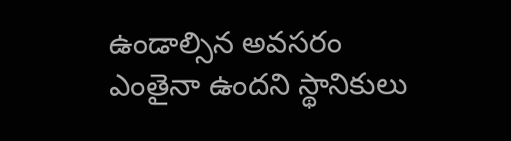ఉండాల్సిన అవసరం ఎంతైనా ఉందని స్థానికులు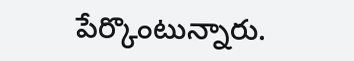పేర్కొంటున్నారు.